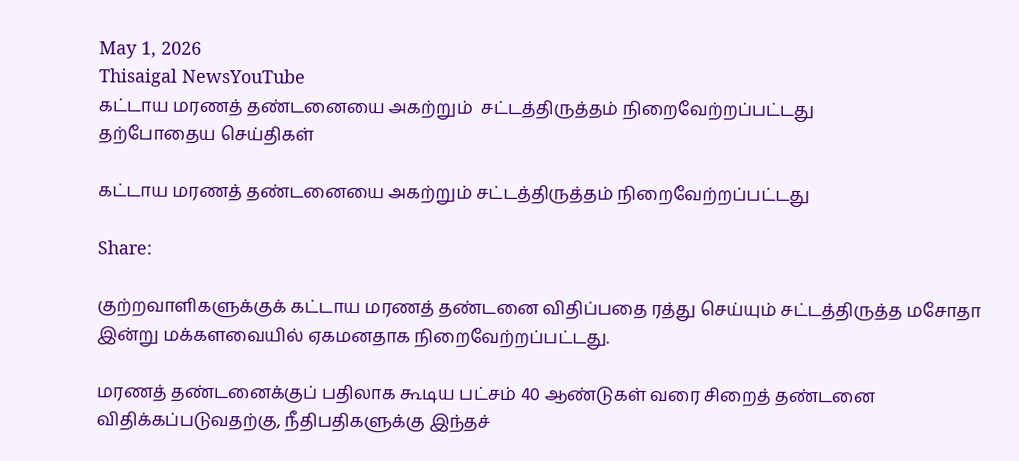May 1, 2026
Thisaigal NewsYouTube
கட்டாய மரணத் தண்டனையை அகற்றும்  சட்டத்திருத்தம் நிறைவேற்றப்பட்டது
தற்போதைய செய்திகள்

கட்டாய மரணத் தண்டனையை அகற்றும் சட்டத்திருத்தம் நிறைவேற்றப்பட்டது

Share:

குற்றவாளிகளுக்குக் கட்டாய மரணத் தண்டனை விதிப்பதை ரத்து செய்யும் சட்டத்திருத்த மசோதா இன்று மக்களவையில் ஏகமனதாக நிறைவேற்றப்பட்டது.

மரணத் தண்டனைக்குப் பதிலாக கூடிய பட்சம் 40 ஆண்டுகள் வரை சிறைத் தண்டனை விதிக்கப்படுவதற்கு, நீதிபதிகளுக்கு இந்தச்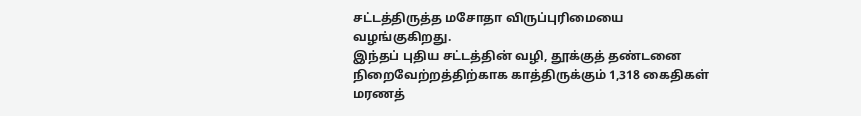சட்டத்திருத்த மசோதா விருப்புரிமையை வழங்குகிறது.
இந்தப் புதிய சட்டத்தின் வழி, தூக்குத் தண்டனை நிறைவேற்றத்திற்காக காத்திருக்கும் 1,318 கைதிகள் மரணத்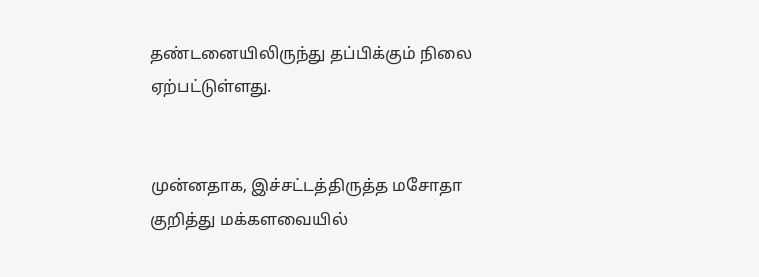தண்டனையிலிருந்து தப்பிக்கும் நிலை ஏற்பட்டுள்ளது.


முன்னதாக, இச்சட்டத்திருத்த மசோதா குறித்து மக்களவையில்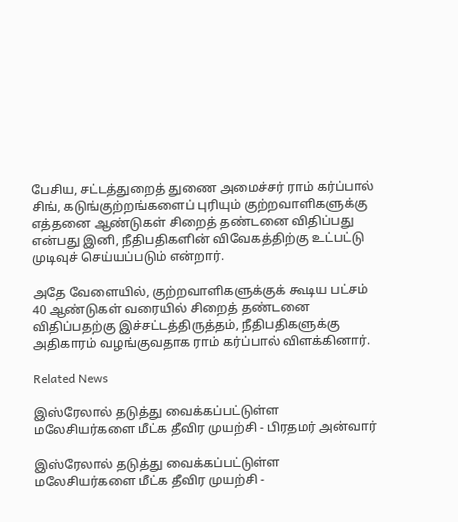பேசிய, சட்டத்துறைத் துணை அமைச்சர் ராம் கர்ப்பால் சிங், கடுங்குற்றங்களைப் புரியும் குற்றவாளிகளுக்கு எத்தனை ஆண்டுகள் சிறைத் தண்டனை விதிப்பது என்பது இனி, நீதிபதிகளின் விவேகத்திற்கு உட்பட்டு முடிவுச் செய்யப்படும் என்றார்.

அதே வேளையில், குற்றவாளிகளுக்குக் கூடிய பட்சம் 40 ஆண்டுகள் வரையில் சிறைத் தண்டனை விதிப்பதற்கு இச்சட்டத்திருத்தம், நீதிபதிகளுக்கு அதிகாரம் வழங்குவதாக ராம் கர்ப்பால் விளக்கினார்.

Related News

இஸ்ரேலால் தடுத்து வைக்கப்பட்டுள்ள மலேசியர்களை மீட்க தீவிர முயற்சி - பிரதமர் அன்வார்

இஸ்ரேலால் தடுத்து வைக்கப்பட்டுள்ள மலேசியர்களை மீட்க தீவிர முயற்சி -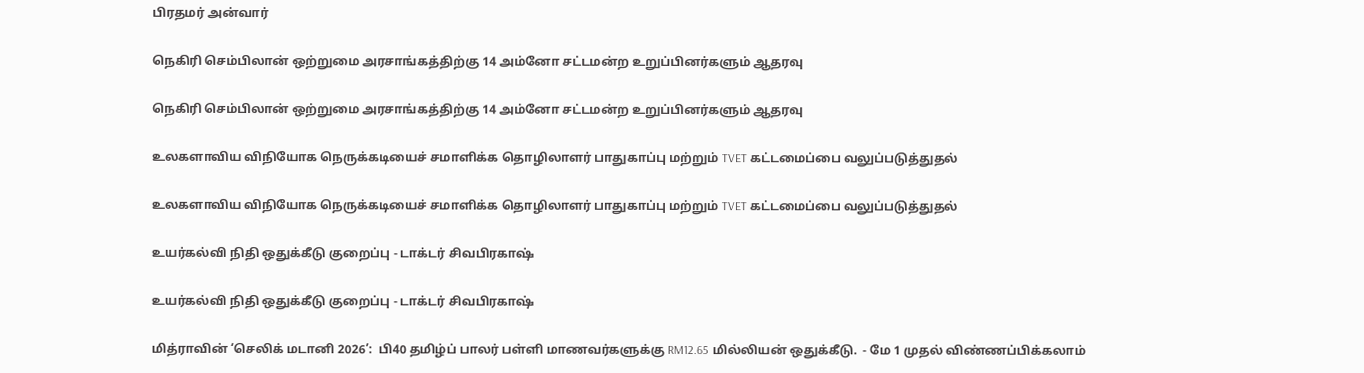பிரதமர் அன்வார்

நெகிரி செம்பிலான் ஒற்றுமை அரசாங்கத்திற்கு 14 அம்னோ சட்டமன்ற உறுப்பினர்களும் ஆதரவு

நெகிரி செம்பிலான் ஒற்றுமை அரசாங்கத்திற்கு 14 அம்னோ சட்டமன்ற உறுப்பினர்களும் ஆதரவு

உலகளாவிய விநியோக நெருக்கடியைச் சமாளிக்க தொழிலாளர் பாதுகாப்பு மற்றும் TVET கட்டமைப்பை வலுப்படுத்துதல்

உலகளாவிய விநியோக நெருக்கடியைச் சமாளிக்க தொழிலாளர் பாதுகாப்பு மற்றும் TVET கட்டமைப்பை வலுப்படுத்துதல்

உயர்கல்வி நிதி ஒதுக்கீடு குறைப்பு - டாக்டர் சிவபிரகாஷ்

உயர்கல்வி நிதி ஒதுக்கீடு குறைப்பு - டாக்டர் சிவபிரகாஷ்

மித்ராவின் ‘செலிக் மடானி 2026’:  பி40 தமிழ்ப் பாலர் பள்ளி மாணவர்களுக்கு RM12.65 மில்லியன் ஒதுக்கீடு.  - மே 1 முதல் விண்ணப்பிக்கலாம்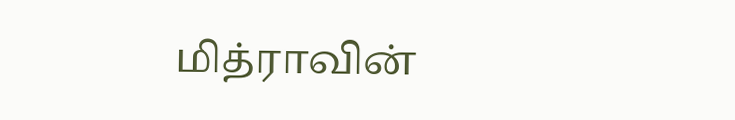மித்ராவின்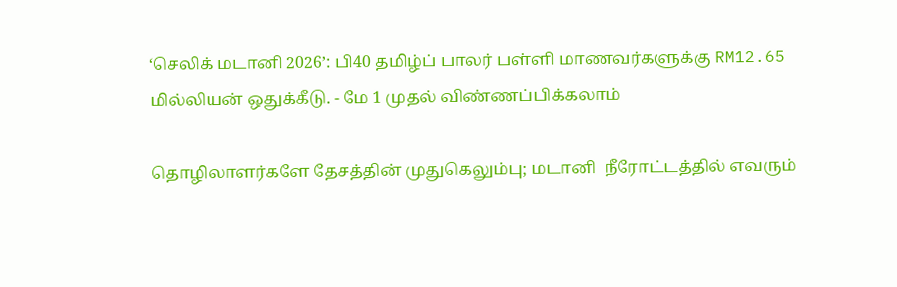‘செலிக் மடானி 2026’: பி40 தமிழ்ப் பாலர் பள்ளி மாணவர்களுக்கு RM12.65 மில்லியன் ஒதுக்கீடு. - மே 1 முதல் விண்ணப்பிக்கலாம்

தொழிலாளர்களே தேசத்தின் முதுகெலும்பு; மடானி  நீரோட்டத்தில் எவரும்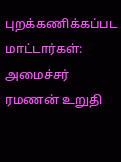புறக்கணிக்கப்பட மாட்டார்கள்: அமைச்சர் ரமணன் உறுதி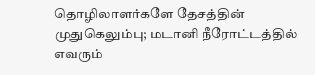தொழிலாளர்களே தேசத்தின் முதுகெலும்பு; மடானி நீரோட்டத்தில் எவரும்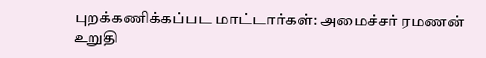புறக்கணிக்கப்பட மாட்டார்கள்: அமைச்சர் ரமணன் உறுதி